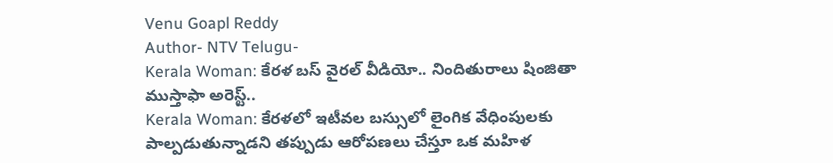Venu Goapl Reddy
Author- NTV Telugu-
Kerala Woman: కేరళ బస్ వైరల్ వీడియో.. నిందితురాలు షింజితా ముస్తాఫా అరెస్ట్..
Kerala Woman: కేరళలో ఇటీవల బస్సులో లైంగిక వేధింపులకు పాల్పడుతున్నాడని తప్పుడు ఆరోపణలు చేస్తూ ఒక మహిళ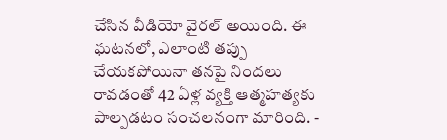చేసిన వీడియో వైరల్ అయింది. ఈ ఘటనలో, ఎలాంటి తప్పు చేయకపోయినా తనపై నిందలు రావడంతో 42 ఏళ్ల వ్యక్తి ఆత్మహత్యకు పాల్పడటం సంచలనంగా మారింది. -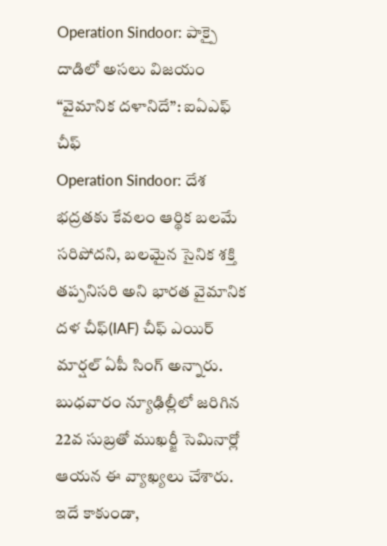Operation Sindoor: పాక్పై దాడిలో అసలు విజయం “వైమానిక దళానిదే”: ఐఏఎఫ్ చీఫ్
Operation Sindoor: దేశ భద్రతకు కేవలం ఆర్థిక బలమే సరిపోదని, బలమైన సైనిక శక్తి తప్పనిసరి అని భారత వైమానిక దళ చీఫ్(IAF) చీఫ్ ఎయిర్ మార్షల్ ఏపీ సింగ్ అన్నారు. బుధవారం న్యూఢిల్లీలో జరిగిన 22వ సుబ్రతో ముఖర్జీ సెమినార్లో ఆయన ఈ వ్యాఖ్యలు చేశారు. ఇదే కాకుండా,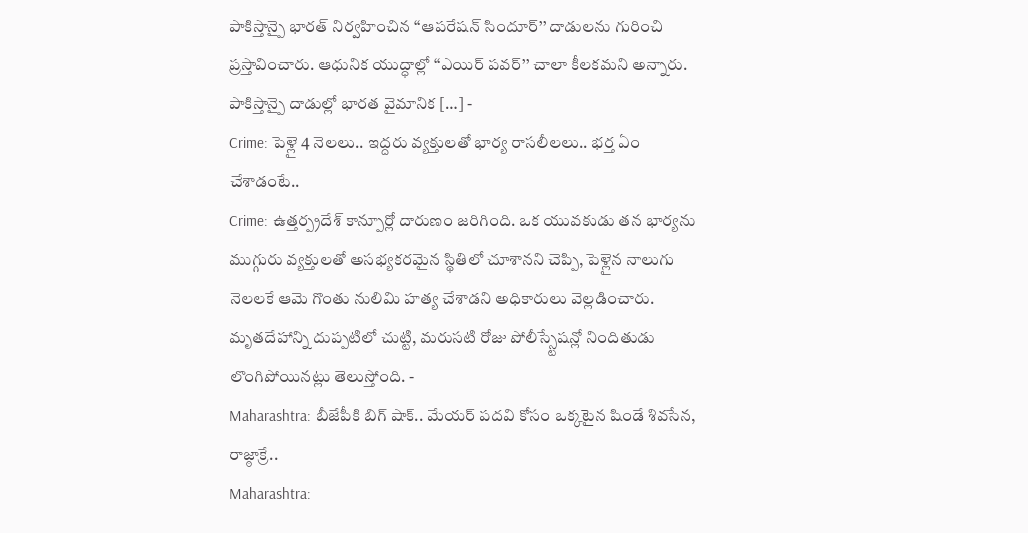పాకిస్తాన్పై భారత్ నిర్వహించిన ‘‘ఆపరేషన్ సిందూర్’’ దాడులను గురించి ప్రస్తావించారు. ఆధునిక యుద్ధాల్లో ‘‘ఎయిర్ పవర్’’ చాలా కీలకమని అన్నారు. పాకిస్తాన్పై దాడుల్లో భారత వైమానిక […] -
Crime: పెళ్లై 4 నెలలు.. ఇద్దరు వ్యక్తులతో భార్య రాసలీలలు.. భర్త ఏం చేశాడంటే..
Crime: ఉత్తర్ప్రదేశ్ కాన్పూర్లో దారుణం జరిగింది. ఒక యువకుడు తన భార్యను ముగ్గురు వ్యక్తులతో అసభ్యకరమైన స్థితిలో చూశానని చెప్పి, పెళ్లైన నాలుగు నెలలకే ఆమె గొంతు నులిమి హత్య చేశాడని అధికారులు వెల్లడించారు. మృతదేహాన్ని దుప్పటిలో చుట్టి, మరుసటి రోజు పోలీస్స్టేషన్లో నిందితుడు లొంగిపోయినట్లు తెలుస్తోంది. -
Maharashtra: బీజేపీకి బిగ్ షాక్.. మేయర్ పదవి కోసం ఒక్కటైన షిండే శివసేన, రాజ్ఠాక్రే..
Maharashtra: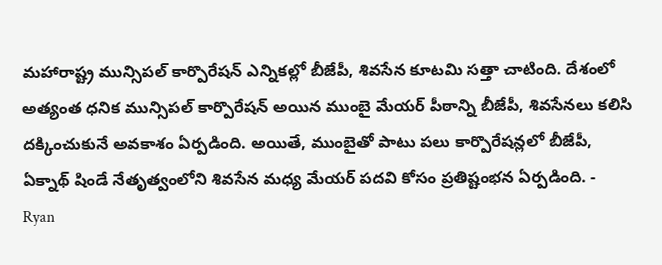మహారాష్ట్ర మున్సిపల్ కార్పొరేషన్ ఎన్నికల్లో బీజేపీ, శివసేన కూటమి సత్తా చాటింది. దేశంలో అత్యంత ధనిక మున్సిపల్ కార్పొరేషన్ అయిన ముంబై మేయర్ పీఠాన్ని బీజేపీ, శివసేనలు కలిసి దక్కించుకునే అవకాశం ఏర్పడింది. అయితే, ముంబైతో పాటు పలు కార్పొరేషన్లలో బీజేపీ, ఏక్నాథ్ షిండే నేతృత్వంలోని శివసేన మధ్య మేయర్ పదవి కోసం ప్రతిష్టంభన ఏర్పడింది. -
Ryan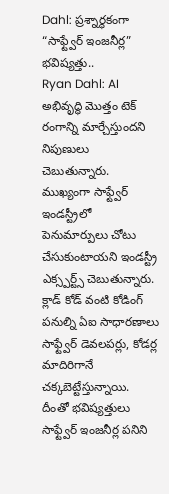Dahl: ప్రశ్నార్థకంగా “సాఫ్ట్వేర్ ఇంజనీర్ల” భవిష్యత్తు..
Ryan Dahl: AI అభివృద్ధి మొత్తం టెక్ రంగాన్ని మార్చేస్తుందని నిపుణులు చెబుతున్నారు. ముఖ్యంగా సాఫ్ట్వేర్ ఇండస్ట్రీలో పెనుమార్పులు చోటు చేసుకుంటాయని ఇండస్ట్రీ ఎక్స్పర్ట్స్ చెబుతున్నారు. క్లాడ్ కోడ్ వంటి కోడింగ్ పనుల్ని ఏఐ సాధారణాలు సాఫ్ట్వేర్ డెవలపర్లు, కోడర్ల మాదిరిగానే చక్కబెట్టేస్తున్నాయి. దీంతో భవిష్యత్తులు సాఫ్ట్వేర్ ఇంజనీర్ల పనిని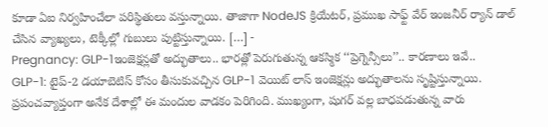కూడా ఏఐ నిర్వహించేలా పరిస్థితులు వస్తున్నాయి. తాజాగా NodeJS క్రియేటర్, ప్రముఖ సాఫ్ట్ వేర్ ఇంజనీర్ ర్యాన్ డాల్ చేసిన వ్యాఖ్యలు, టెక్కీల్లో గుబులు పుట్టిస్తున్నాయి. […] -
Pregnancy: GLP-1ఇంజెక్షన్లతో అద్భుతాలు.. భారత్లో పెరుగుతున్న ఆకస్మిక ‘‘ప్రెగ్నెన్సీలు’’.. కారణాలు ఇవే..
GLP-1: టైప్-2 డయాబెటిస్ కోసం తీసుకువచ్చిన GLP-1 వెయిట్ లాస్ ఇంజెక్షన్లు అద్భుతాలను సృష్టిస్తున్నాయి. ప్రపంచవ్యాప్తంగా అనేక దేశాల్లో ఈ మందుల వాడకం పెరిగింది. ముఖ్యంగా, షుగర్ వల్ల బాధపడుతున్న వారు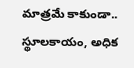మాత్రమే కాకుండా.. స్థూలకాయం, అధిక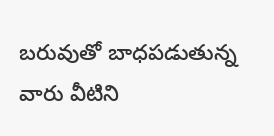బరువుతో బాధపడుతున్న వారు వీటిని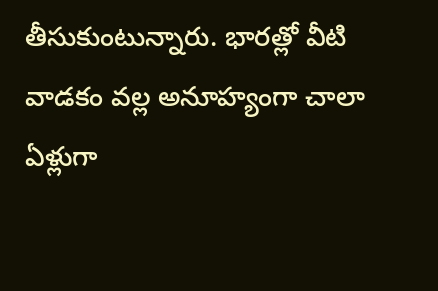తీసుకుంటున్నారు. భారత్లో వీటి వాడకం వల్ల అనూహ్యంగా చాలా ఏళ్లుగా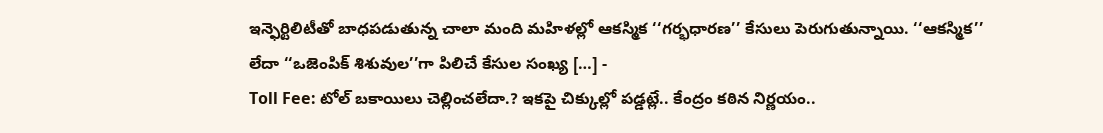ఇన్ఫెర్టిలిటీతో బాధపడుతున్న చాలా మంది మహిళల్లో ఆకస్మిక ‘‘గర్భధారణ’’ కేసులు పెరుగుతున్నాయి. ‘‘ఆకస్మిక’’ లేదా ‘‘ఒజెంపిక్ శిశువుల’’గా పిలిచే కేసుల సంఖ్య […] -
Toll Fee: టోల్ బకాయిలు చెల్లించలేదా.? ఇకపై చిక్కుల్లో పడ్డట్లే.. కేంద్రం కఠిన నిర్ణయం..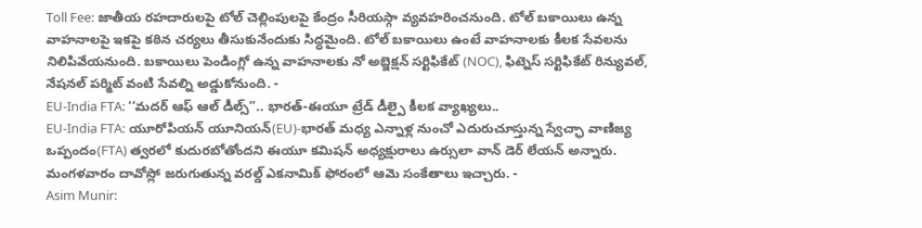Toll Fee: జాతీయ రహదారులపై టోల్ చెల్లింపులపై కేంద్రం సీరియస్గా వ్యవహరించనుంది. టోల్ బకాయిలు ఉన్న వాహనాలపై ఇకపై కఠిన చర్యలు తీసుకునేందుకు సిద్ధమైంది. టోల్ బకాయిలు ఉంటే వాహనాలకు కీలక సేవలను నిలిపివేయనుంది. బకాయిలు పెండింగ్లో ఉన్న వాహనాలకు నో అబ్జెక్షన్ సర్టిఫికేట్ (NOC), ఫిట్నెస్ సర్టిఫికేట్ రిన్యువల్, నేషనల్ పర్మిట్ వంటి సేవల్ని అడ్డుకోనుంది. -
EU-India FTA: ‘‘మదర్ ఆఫ్ ఆల్ డీల్స్’’.. భారత్-ఈయూ ట్రేడ్ డీల్పై కీలక వ్యాఖ్యలు..
EU-India FTA: యూరోపియన్ యూనియన్(EU)-భారత్ మధ్య ఎన్నాళ్ల నుంచో ఎదురుచూస్తున్న స్వేచ్ఛా వాణిజ్య ఒప్పందం(FTA) త్వరలో కుదురబోతోందని ఈయూ కమిషన్ అధ్యక్షురాలు ఉర్సులా వాన్ డెర్ లేయన్ అన్నారు. మంగళవారం దావోస్లో జరుగుతున్న వరల్డ్ ఎకనామిక్ ఫోరంలో ఆమె సంకేతాలు ఇచ్చారు. -
Asim Munir: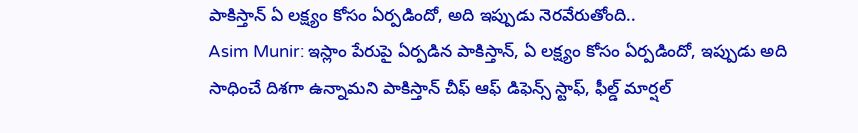పాకిస్తాన్ ఏ లక్ష్యం కోసం ఏర్పడిందో, అది ఇప్పుడు నెరవేరుతోంది..
Asim Munir: ఇస్లాం పేరుపై ఏర్పడిన పాకిస్తాన్, ఏ లక్ష్యం కోసం ఏర్పడిందో, ఇప్పుడు అది సాధించే దిశగా ఉన్నామని పాకిస్తాన్ చీఫ్ ఆఫ్ డిఫెన్స్ స్టాఫ్, ఫీల్డ్ మార్షల్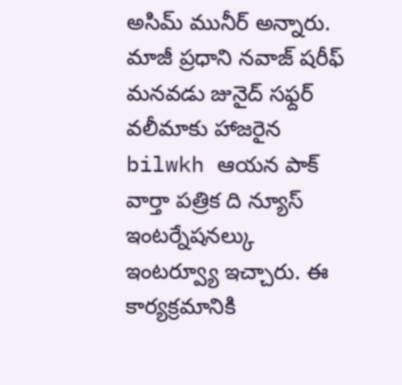అసిమ్ మునీర్ అన్నారు. మాజీ ప్రధాని నవాజ్ షరీఫ్ మనవడు జునైద్ సఫ్దర్ వలీమాకు హాజరైన bilwkh ఆయన పాక్ వార్తా పత్రిక ది న్యూస్ ఇంటర్నేషనల్కు ఇంటర్వ్యూ ఇచ్చారు. ఈ కార్యక్రమానికి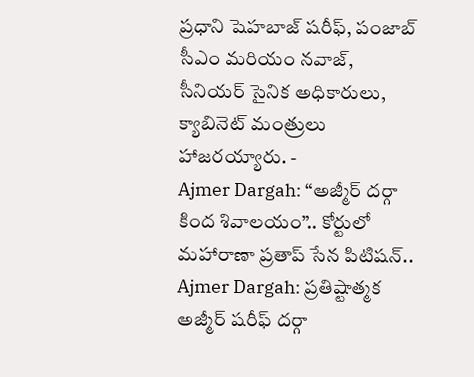ప్రధాని షెహబాజ్ షరీఫ్, పంజాబ్ సీఎం మరియం నవాజ్, సీనియర్ సైనిక అధికారులు, క్యాబినెట్ మంత్రులు హాజరయ్యారు. -
Ajmer Dargah: “అజ్మీర్ దర్గా కింద శివాలయం”.. కోర్టులో మహారాణా ప్రతాప్ సేన పిటిషన్..
Ajmer Dargah: ప్రతిష్టాత్మక అజ్మీర్ షరీఫ్ దర్గా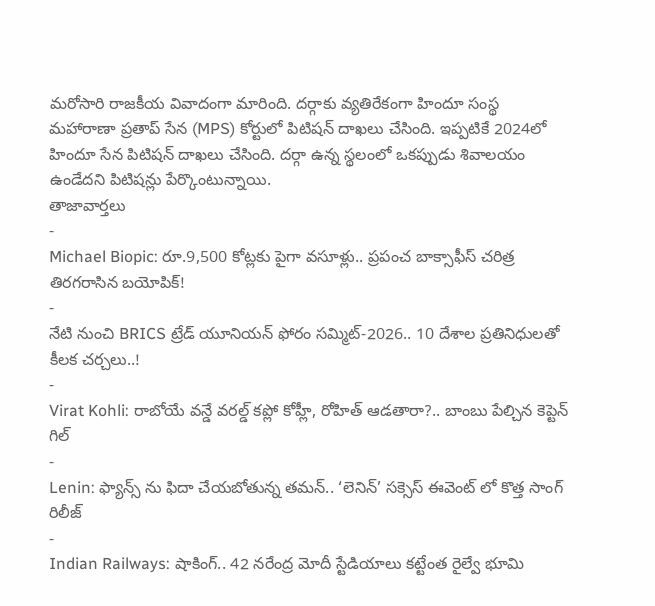మరోసారి రాజకీయ వివాదంగా మారింది. దర్గాకు వ్యతిరేకంగా హిందూ సంస్థ మహారాణా ప్రతాప్ సేన (MPS) కోర్టులో పిటిషన్ దాఖలు చేసింది. ఇప్పటికే 2024లో హిందూ సేన పిటిషన్ దాఖలు చేసింది. దర్గా ఉన్న స్థలంలో ఒకప్పుడు శివాలయం ఉండేదని పిటిషన్లు పేర్కొంటున్నాయి.
తాజావార్తలు
-
Michael Biopic: రూ.9,500 కోట్లకు పైగా వసూళ్లు.. ప్రపంచ బాక్సాఫీస్ చరిత్ర తిరగరాసిన బయోపిక్!
-
నేటి నుంచి BRICS ట్రేడ్ యూనియన్ ఫోరం సమ్మిట్-2026.. 10 దేశాల ప్రతినిధులతో కీలక చర్చలు..!
-
Virat Kohli: రాబోయే వన్డే వరల్డ్ కప్లో కోహ్లీ, రోహిత్ ఆడతారా?.. బాంబు పేల్చిన కెప్టెన్ గిల్
-
Lenin: ఫ్యాన్స్ ను ఫిదా చేయబోతున్న తమన్.. ‘లెనిన్’ సక్సెస్ ఈవెంట్ లో కొత్త సాంగ్ రిలీజ్
-
Indian Railways: షాకింగ్.. 42 నరేంద్ర మోదీ స్టేడియాలు కట్టేంత రైల్వే భూమి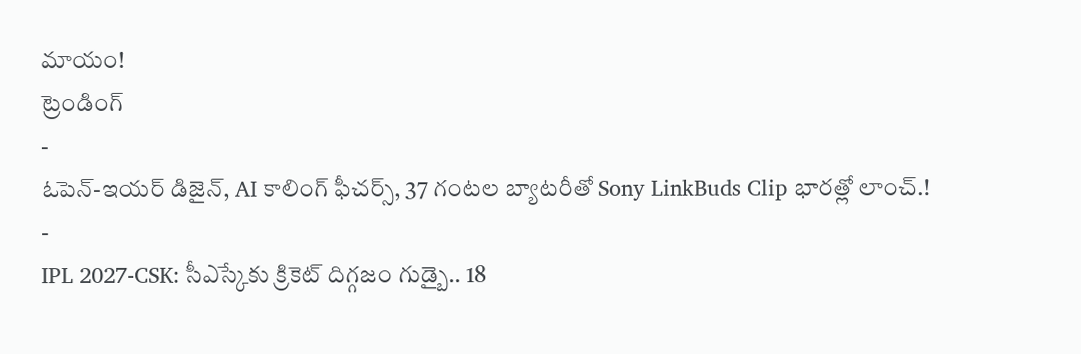మాయం!
ట్రెండింగ్
-
ఓపెన్-ఇయర్ డిజైన్, AI కాలింగ్ ఫీచర్స్, 37 గంటల బ్యాటరీతో Sony LinkBuds Clip భారత్లో లాంచ్.!
-
IPL 2027-CSK: సీఎస్కేకు క్రికెట్ దిగ్గజం గుడ్బై.. 18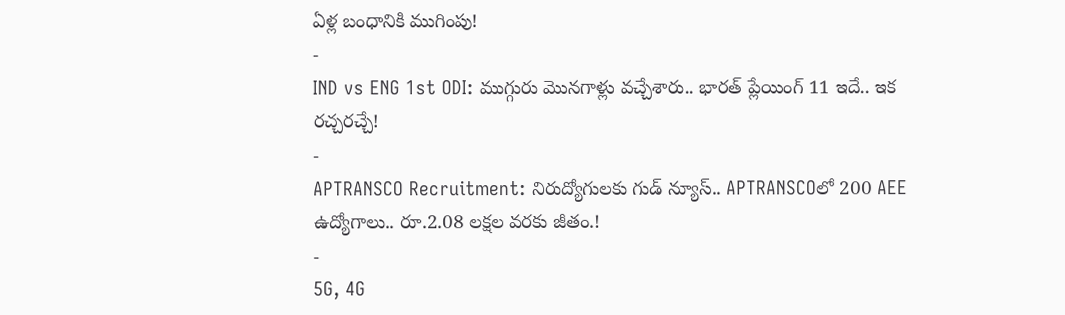ఏళ్ల బంధానికి ముగింపు!
-
IND vs ENG 1st ODI: ముగ్గురు మొనగాళ్లు వచ్చేశారు.. భారత్ ప్లేయింగ్ 11 ఇదే.. ఇక రచ్చరచ్చే!
-
APTRANSCO Recruitment: నిరుద్యోగులకు గుడ్ న్యూస్.. APTRANSCOలో 200 AEE ఉద్యోగాలు.. రూ.2.08 లక్షల వరకు జీతం.!
-
5G, 4G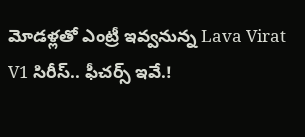మోడళ్లతో ఎంట్రీ ఇవ్వనున్న Lava Virat V1 సిరీస్.. ఫీచర్స్ ఇవే.!